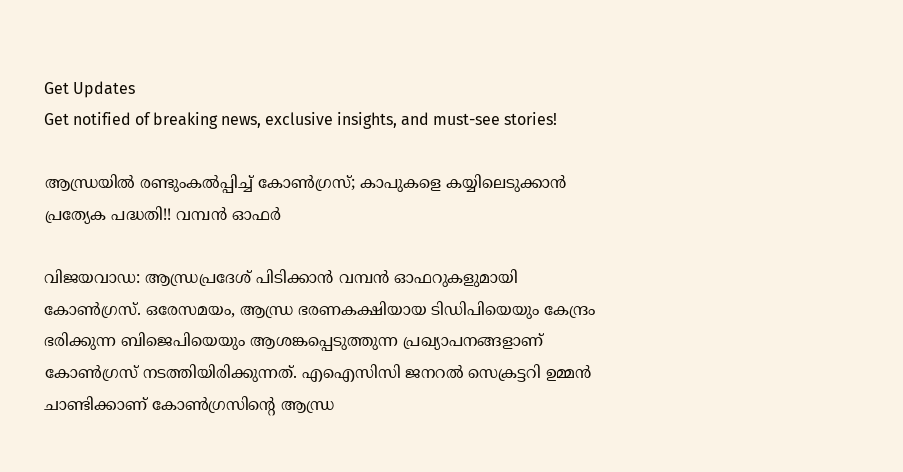Get Updates
Get notified of breaking news, exclusive insights, and must-see stories!

ആന്ധ്രയില്‍ രണ്ടുംകല്‍പ്പിച്ച് കോണ്‍ഗ്രസ്; കാപുകളെ കയ്യിലെടുക്കാന്‍ പ്രത്യേക പദ്ധതി!! വമ്പന്‍ ഓഫര്‍

വിജയവാഡ: ആന്ധ്രപ്രദേശ് പിടിക്കാന്‍ വമ്പന്‍ ഓഫറുകളുമായി കോണ്‍ഗ്രസ്. ഒരേസമയം, ആന്ധ്ര ഭരണകക്ഷിയായ ടിഡിപിയെയും കേന്ദ്രം ഭരിക്കുന്ന ബിജെപിയെയും ആശങ്കപ്പെടുത്തുന്ന പ്രഖ്യാപനങ്ങളാണ് കോണ്‍ഗ്രസ് നടത്തിയിരിക്കുന്നത്. എഐസിസി ജനറല്‍ സെക്രട്ടറി ഉമ്മന്‍ ചാണ്ടിക്കാണ് കോണ്‍ഗ്രസിന്റെ ആന്ധ്ര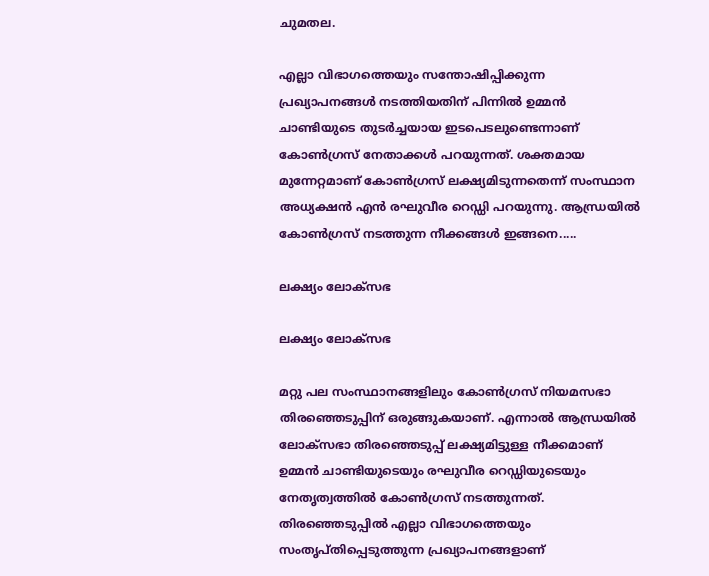ചുമതല.

എല്ലാ വിഭാഗത്തെയും സന്തോഷിപ്പിക്കുന്ന പ്രഖ്യാപനങ്ങള്‍ നടത്തിയതിന് പിന്നില്‍ ഉമ്മന്‍ ചാണ്ടിയുടെ തുടര്‍ച്ചയായ ഇടപെടലുണ്ടെന്നാണ് കോണ്‍ഗ്രസ് നേതാക്കള്‍ പറയുന്നത്. ശക്തമായ മുന്നേറ്റമാണ് കോണ്‍ഗ്രസ് ലക്ഷ്യമിടുന്നതെന്ന് സംസ്ഥാന അധ്യക്ഷന്‍ എന്‍ രഘുവീര റെഡ്ഡി പറയുന്നു. ആന്ധ്രയില്‍ കോണ്‍ഗ്രസ് നടത്തുന്ന നീക്കങ്ങള്‍ ഇങ്ങനെ.....

ലക്ഷ്യം ലോക്‌സഭ

ലക്ഷ്യം ലോക്‌സഭ

മറ്റു പല സംസ്ഥാനങ്ങളിലും കോണ്‍ഗ്രസ് നിയമസഭാ തിരഞ്ഞെടുപ്പിന് ഒരുങ്ങുകയാണ്. എന്നാല്‍ ആന്ധ്രയില്‍ ലോക്‌സഭാ തിരഞ്ഞെടുപ്പ് ലക്ഷ്യമിട്ടുള്ള നീക്കമാണ് ഉമ്മന്‍ ചാണ്ടിയുടെയും രഘുവീര റെഡ്ഡിയുടെയും നേതൃത്വത്തില്‍ കോണ്‍ഗ്രസ് നടത്തുന്നത്. തിരഞ്ഞെടുപ്പില്‍ എല്ലാ വിഭാഗത്തെയും സംതൃപ്തിപ്പെടുത്തുന്ന പ്രഖ്യാപനങ്ങളാണ്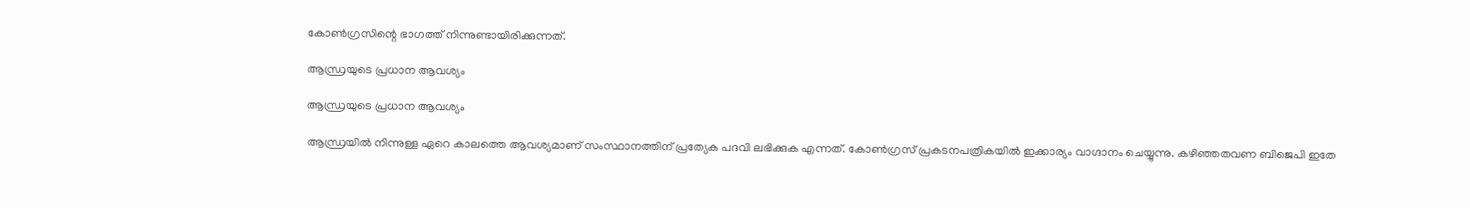കോണ്‍ഗ്രസിന്റെ ഭാഗത്ത് നിന്നുണ്ടായിരിക്കുന്നത്.

ആന്ധ്രയുടെ പ്രധാന ആവശ്യം

ആന്ധ്രയുടെ പ്രധാന ആവശ്യം

ആന്ധ്രയില്‍ നിന്നുള്ള ഏറെ കാലത്തെ ആവശ്യമാണ് സംസ്ഥാനത്തിന് പ്രത്യേക പദവി ലഭിക്കുക എന്നത്. കോണ്‍ഗ്രസ് പ്രകടനപത്രികയില്‍ ഇക്കാര്യം വാഗ്ദാനം ചെയ്യുന്നു. കഴിഞ്ഞതവണ ബിജെപി ഇതേ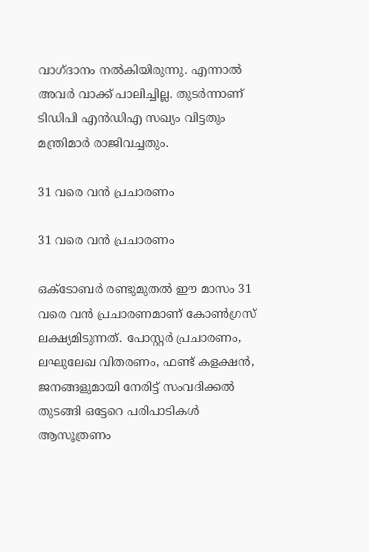വാഗ്ദാനം നല്‍കിയിരുന്നു. എന്നാല്‍ അവര്‍ വാക്ക് പാലിച്ചില്ല. തുടര്‍ന്നാണ് ടിഡിപി എന്‍ഡിഎ സഖ്യം വിട്ടതും മന്ത്രിമാര്‍ രാജിവച്ചതും.

31 വരെ വന്‍ പ്രചാരണം

31 വരെ വന്‍ പ്രചാരണം

ഒക്ടോബര്‍ രണ്ടുമുതല്‍ ഈ മാസം 31 വരെ വന്‍ പ്രചാരണമാണ് കോണ്‍ഗ്രസ് ലക്ഷ്യമിടുന്നത്. പോസ്റ്റര്‍ പ്രചാരണം, ലഘുലേഖ വിതരണം, ഫണ്ട് കളക്ഷന്‍, ജനങ്ങളുമായി നേരിട്ട് സംവദിക്കല്‍ തുടങ്ങി ഒട്ടേറെ പരിപാടികള്‍ ആസൂത്രണം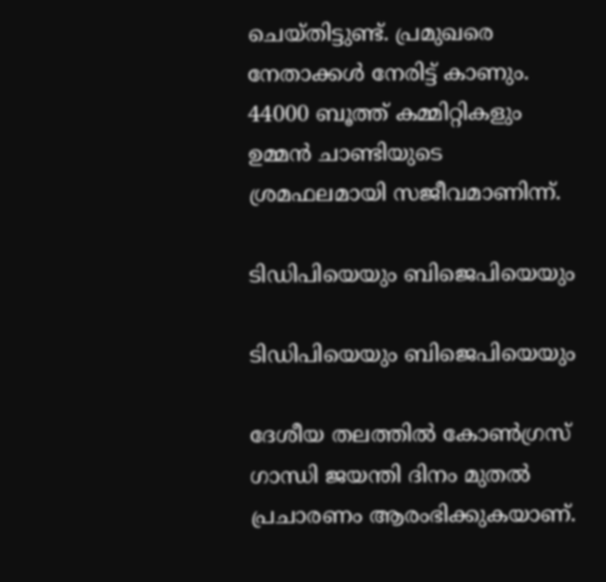ചെയ്തിട്ടുണ്ട്. പ്രമുഖരെ നേതാക്കള്‍ നേരിട്ട് കാണും. 44000 ബൂത്ത് കമ്മിറ്റികളും ഉമ്മന്‍ ചാണ്ടിയുടെ ശ്രമഫലമായി സജീവമാണിന്ന്.

ടിഡിപിയെയും ബിജെപിയെയും

ടിഡിപിയെയും ബിജെപിയെയും

ദേശീയ തലത്തില്‍ കോണ്‍ഗ്രസ് ഗാന്ധി ജയന്തി ദിനം മുതല്‍ പ്രചാരണം ആരംഭിക്കുകയാണ്.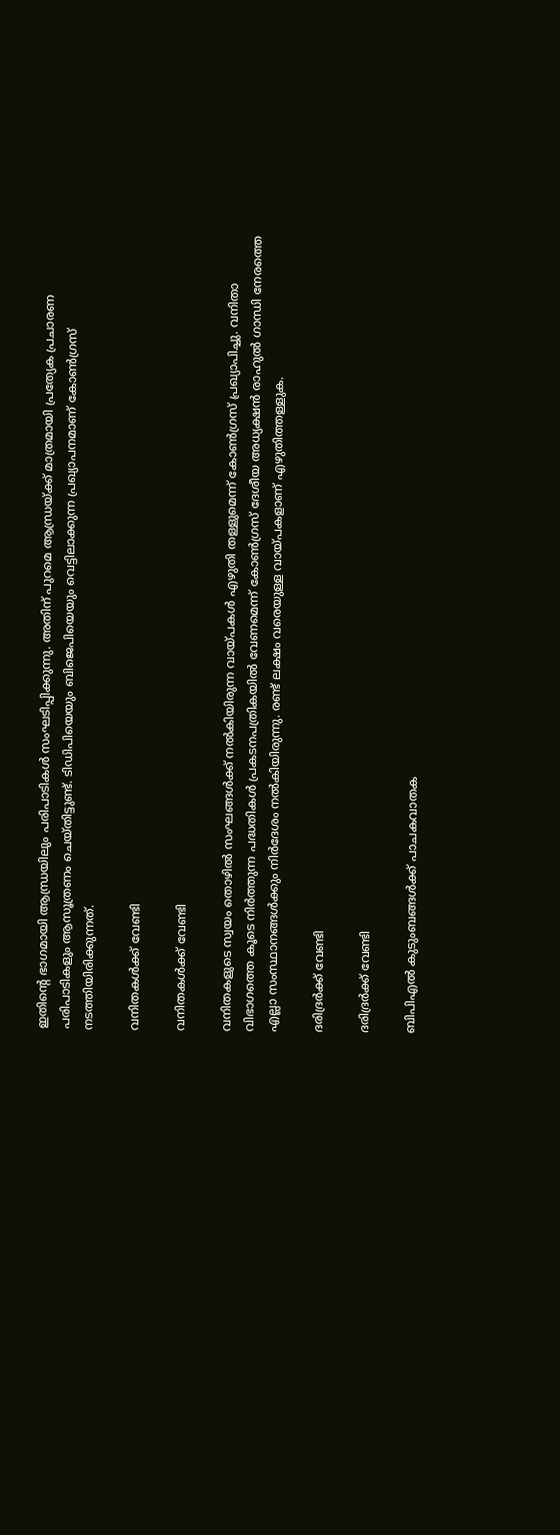ഇതിന്റെ ഭാഗമായി ആന്ധ്രയിലും പരിപാടികള്‍ സംഘടിപ്പിക്കുന്നു. അതിന് പുറമെ ആന്ധ്രയ്ക്ക് മാത്രമായി പ്രത്യേക പ്രചാരണ പരിപാടികളും ആസൂത്രണം ചെയ്തിട്ടുണ്ട്. ടിഡിപിയെയും ബിജെപിയെയും വെട്ടിലാക്കുന്ന പ്രഖ്യാപനമാണ് കോണ്‍ഗ്രസ് നടത്തിയിരിക്കുന്നത്.

വനിതകള്‍ക്ക് വേണ്ടി

വനിതകള്‍ക്ക് വേണ്ടി

വനിതകളുടെ സ്വയം തൊഴില്‍ സംഘങ്ങള്‍ക്ക് നല്‍കിയിരുന്ന വായ്പകള്‍ എഴുതി തള്ളുമെന്ന് കോണ്‍ഗ്രസ് പ്രഖ്യാപിച്ചു. വനിതാ വിഭാഗത്തെ കൂടെ നിര്‍ത്തുന്ന പദ്ധതികള്‍ പ്രകടനപത്രികയില്‍ വേണമെന്ന് കോണ്‍ഗ്രസ് ദേശീയ അധ്യക്ഷന്‍ രാഹുല്‍ ഗാന്ധി നേരത്തെ എല്ലാ സംസ്ഥാനങ്ങള്‍ക്കും നിര്‍ദേശം നല്‍കിയിരുന്നു. രണ്ട് ലക്ഷം വരെയുള്ള വായ്പകളാണ് എഴുതിത്തള്ളുക.

ദരിദ്രര്‍ക്ക് വേണ്ടി

ദരിദ്രര്‍ക്ക് വേണ്ടി

ബിപിഎല്‍ കുടുംബങ്ങള്‍ക്ക് പാചകവാതക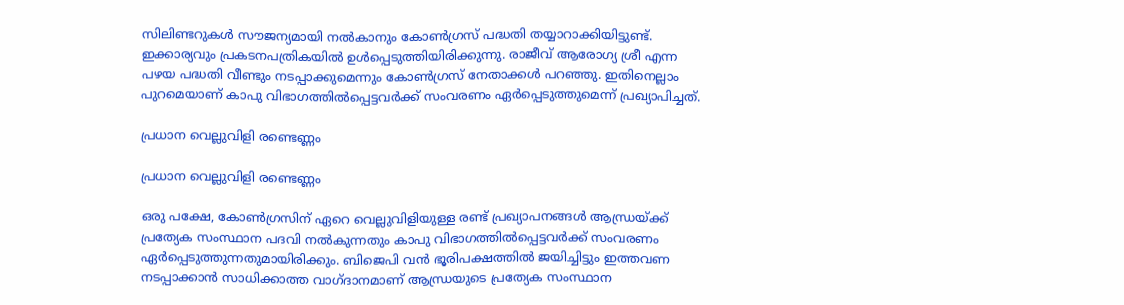സിലിണ്ടറുകള്‍ സൗജന്യമായി നല്‍കാനും കോണ്‍ഗ്രസ് പദ്ധതി തയ്യാറാക്കിയിട്ടുണ്ട്. ഇക്കാര്യവും പ്രകടനപത്രികയില്‍ ഉള്‍പ്പെടുത്തിയിരിക്കുന്നു. രാജീവ് ആരോഗ്യ ശ്രീ എന്ന പഴയ പദ്ധതി വീണ്ടും നടപ്പാക്കുമെന്നും കോണ്‍ഗ്രസ് നേതാക്കള്‍ പറഞ്ഞു. ഇതിനെല്ലാം പുറമെയാണ് കാപു വിഭാഗത്തില്‍പ്പെട്ടവര്‍ക്ക് സംവരണം ഏര്‍പ്പെടുത്തുമെന്ന് പ്രഖ്യാപിച്ചത്.

പ്രധാന വെല്ലുവിളി രണ്ടെണ്ണം

പ്രധാന വെല്ലുവിളി രണ്ടെണ്ണം

ഒരു പക്ഷേ, കോണ്‍ഗ്രസിന് ഏറെ വെല്ലുവിളിയുള്ള രണ്ട് പ്രഖ്യാപനങ്ങള്‍ ആന്ധ്രയ്ക്ക് പ്രത്യേക സംസ്ഥാന പദവി നല്‍കുന്നതും കാപു വിഭാഗത്തില്‍പ്പെട്ടവര്‍ക്ക് സംവരണം ഏര്‍പ്പെടുത്തുന്നതുമായിരിക്കും. ബിജെപി വന്‍ ഭൂരിപക്ഷത്തില്‍ ജയിച്ചിട്ടും ഇത്തവണ നടപ്പാക്കാന്‍ സാധിക്കാത്ത വാഗ്ദാനമാണ് ആന്ധ്രയുടെ പ്രത്യേക സംസ്ഥാന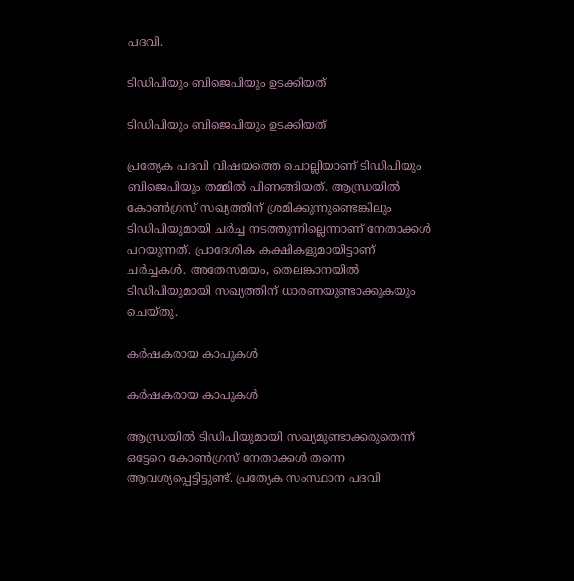പദവി.

ടിഡിപിയും ബിജെപിയും ഉടക്കിയത്

ടിഡിപിയും ബിജെപിയും ഉടക്കിയത്

പ്രത്യേക പദവി വിഷയത്തെ ചൊല്ലിയാണ് ടിഡിപിയും ബിജെപിയും തമ്മില്‍ പിണങ്ങിയത്. ആന്ധ്രയില്‍ കോണ്‍ഗ്രസ് സഖ്യത്തിന് ശ്രമിക്കുന്നുണ്ടെങ്കിലും ടിഡിപിയുമായി ചര്‍ച്ച നടത്തുന്നില്ലെന്നാണ് നേതാക്കള്‍ പറയുന്നത്. പ്രാദേശിക കക്ഷികളുമായിട്ടാണ് ചര്‍ച്ചകള്‍. അതേസമയം, തെലങ്കാനയില്‍ ടിഡിപിയുമായി സഖ്യത്തിന് ധാരണയുണ്ടാക്കുകയും ചെയ്തു.

കര്‍ഷകരായ കാപുകള്‍

കര്‍ഷകരായ കാപുകള്‍

ആന്ധ്രയില്‍ ടിഡിപിയുമായി സഖ്യമുണ്ടാക്കരുതെന്ന് ഒട്ടേറെ കോണ്‍ഗ്രസ് നേതാക്കള്‍ തന്നെ ആവശ്യപ്പെട്ടിട്ടുണ്ട്. പ്രത്യേക സംസ്ഥാന പദവി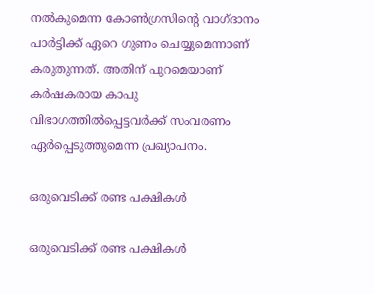നല്‍കുമെന്ന കോണ്‍ഗ്രസിന്റെ വാഗ്ദാനം പാര്‍ട്ടിക്ക് ഏറെ ഗുണം ചെയ്യുമെന്നാണ് കരുതുന്നത്. അതിന് പുറമെയാണ് കര്‍ഷകരായ കാപു വിഭാഗത്തില്‍പ്പെട്ടവര്‍ക്ക് സംവരണം ഏര്‍പ്പെടുത്തുമെന്ന പ്രഖ്യാപനം.

ഒരുവെടിക്ക് രണ്ട പക്ഷികള്‍

ഒരുവെടിക്ക് രണ്ട പക്ഷികള്‍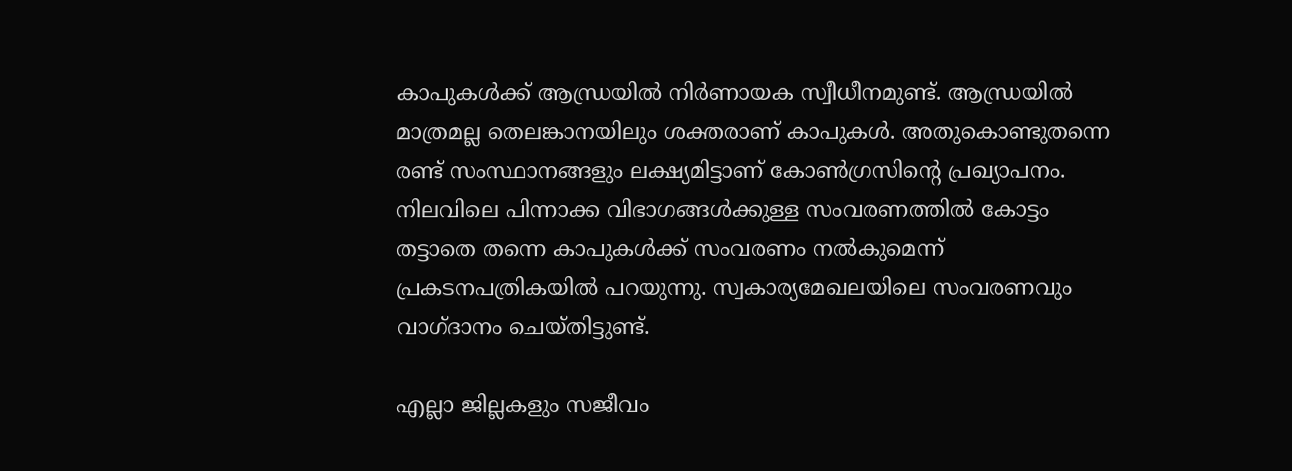കാപുകള്‍ക്ക് ആന്ധ്രയില്‍ നിര്‍ണായക സ്വീധീനമുണ്ട്. ആന്ധ്രയില്‍ മാത്രമല്ല തെലങ്കാനയിലും ശക്തരാണ് കാപുകള്‍. അതുകൊണ്ടുതന്നെ രണ്ട് സംസ്ഥാനങ്ങളും ലക്ഷ്യമിട്ടാണ് കോണ്‍ഗ്രസിന്റെ പ്രഖ്യാപനം. നിലവിലെ പിന്നാക്ക വിഭാഗങ്ങള്‍ക്കുള്ള സംവരണത്തില്‍ കോട്ടം തട്ടാതെ തന്നെ കാപുകള്‍ക്ക് സംവരണം നല്‍കുമെന്ന് പ്രകടനപത്രികയില്‍ പറയുന്നു. സ്വകാര്യമേഖലയിലെ സംവരണവും വാഗ്ദാനം ചെയ്തിട്ടുണ്ട്.

എല്ലാ ജില്ലകളും സജീവം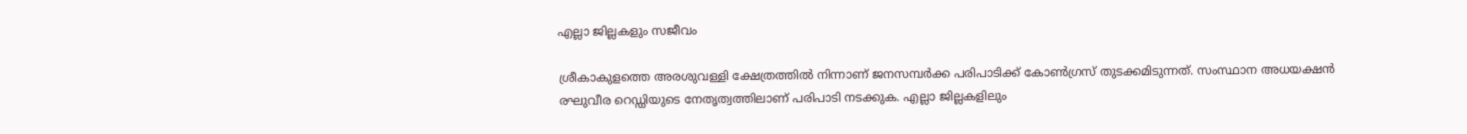എല്ലാ ജില്ലകളും സജീവം

ശ്രീകാകുളത്തെ അരശുവള്ളി ക്ഷേത്രത്തില്‍ നിന്നാണ് ജനസമ്പര്‍ക്ക പരിപാടിക്ക് കോണ്‍ഗ്രസ് തുടക്കമിടുന്നത്. സംസ്ഥാന അധയക്ഷന്‍ രഘുവീര റെഡ്ഡിയുടെ നേതൃത്വത്തിലാണ് പരിപാടി നടക്കുക. എല്ലാ ജില്ലകളിലും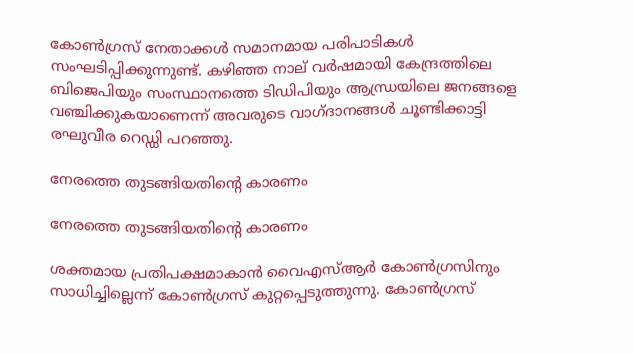കോണ്‍ഗ്രസ് നേതാക്കള്‍ സമാനമായ പരിപാടികള്‍ സംഘടിപ്പിക്കുന്നുണ്ട്. കഴിഞ്ഞ നാല് വര്‍ഷമായി കേന്ദ്രത്തിലെ ബിജെപിയും സംസ്ഥാനത്തെ ടിഡിപിയും ആന്ധ്രയിലെ ജനങ്ങളെ വഞ്ചിക്കുകയാണെന്ന് അവരുടെ വാഗ്ദാനങ്ങള്‍ ചൂണ്ടിക്കാട്ടി രഘുവീര റെഡ്ഡി പറഞ്ഞു.

നേരത്തെ തുടങ്ങിയതിന്റെ കാരണം

നേരത്തെ തുടങ്ങിയതിന്റെ കാരണം

ശക്തമായ പ്രതിപക്ഷമാകാന്‍ വൈഎസ്ആര്‍ കോണ്‍ഗ്രസിനും സാധിച്ചില്ലെന്ന് കോണ്‍ഗ്രസ് കുറ്റപ്പെടുത്തുന്നു. കോണ്‍ഗ്രസ്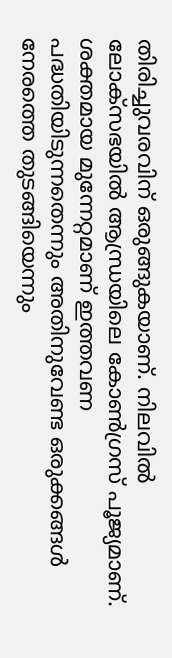തിരിച്ചുവരവിന് ഒരുങ്ങുകയാണ്. നിലവില്‍ ലോക്‌സഭയില്‍ ആന്ധ്രയിലെ കോണ്‍ഗ്രസ് പൂജ്യമാണ്. ശക്തമായ മുന്നേറ്റമാണ് ഇത്തവണ പദ്ധതിയിടുന്നതെന്നും അതിനുവേണ്ട ഒരുക്കങ്ങള്‍ നേരത്തെ തുടങ്ങിയെന്നും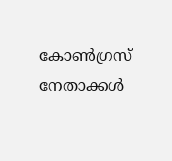കോണ്‍ഗ്രസ് നേതാക്കള്‍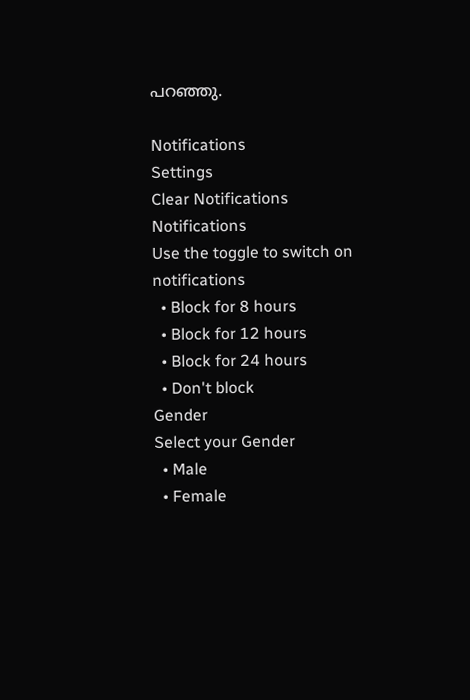പറഞ്ഞു.

Notifications
Settings
Clear Notifications
Notifications
Use the toggle to switch on notifications
  • Block for 8 hours
  • Block for 12 hours
  • Block for 24 hours
  • Don't block
Gender
Select your Gender
  • Male
  • Female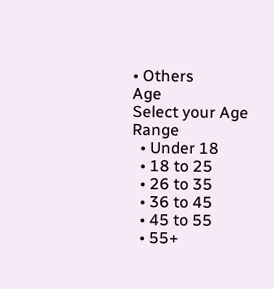• Others
Age
Select your Age Range
  • Under 18
  • 18 to 25
  • 26 to 35
  • 36 to 45
  • 45 to 55
  • 55+